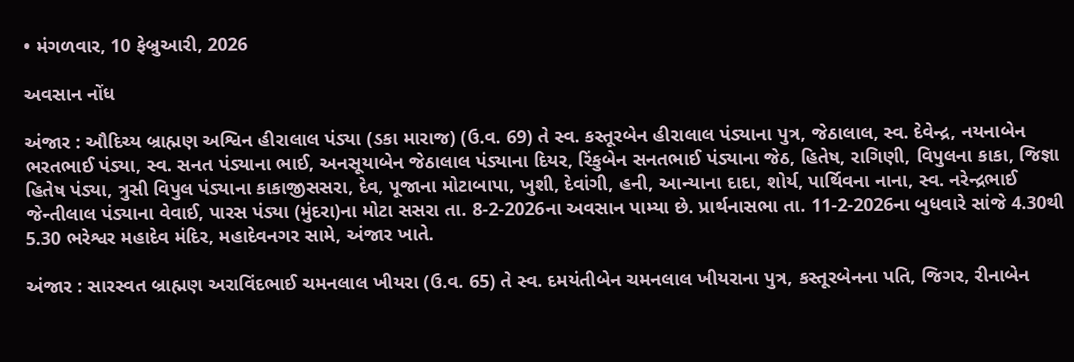• મંગળવાર, 10 ફેબ્રુઆરી, 2026

અવસાન નોંધ

અંજાર : ઔદિચ્ય બ્રાહ્મણ અશ્વિન હીરાલાલ પંડ્યા (ડકા મારાજ) (ઉ.વ. 69) તે સ્વ. કસ્તૂરબેન હીરાલાલ પંડ્યાના પુત્ર, જેઠાલાલ, સ્વ. દેવેન્દ્ર, નયનાબેન ભરતભાઈ પંડ્યા, સ્વ. સનત પંડ્યાના ભાઈ, અનસૂયાબેન જેઠાલાલ પંડ્યાના દિયર, રિંકુબેન સનતભાઈ પંડ્યાના જેઠ, હિતેષ, રાગિણી, વિપુલના કાકા, જિજ્ઞા હિતેષ પંડ્યા, ત્રુસી વિપુલ પંડ્યાના કાકાજીસસરા, દેવ, પૂજાના મોટાબાપા, ખુશી, દેવાંગી, હની, આન્યાના દાદા, શોર્ય, પાર્થિવના નાના, સ્વ. નરેન્દ્રભાઈ જેન્તીલાલ પંડ્યાના વેવાઈ, પારસ પંડ્યા (મુંદરા)ના મોટા સસરા તા. 8-2-2026ના અવસાન પામ્યા છે. પ્રાર્થનાસભા તા. 11-2-2026ના બુધવારે સાંજે 4.30થી 5.30 ભરેશ્વર મહાદેવ મંદિર, મહાદેવનગર સામે, અંજાર ખાતે.

અંજાર : સારસ્વત બ્રાહ્મણ અરાવિંદભાઈ ચમનલાલ ખીયરા (ઉ.વ. 65) તે સ્વ. દમયંતીબેન ચમનલાલ ખીયરાના પુત્ર, કસ્તૂરબેનના પતિ, જિગર, રીનાબેન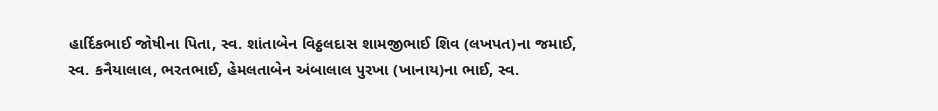હાર્દિકભાઈ જોષીના પિતા, સ્વ. શાંતાબેન વિઠ્ઠલદાસ શામજીભાઈ શિવ (લખપત)ના જમાઈ, સ્વ. કનૈયાલાલ, ભરતભાઈ, હેમલતાબેન અંબાલાલ પુરખા (ખાનાય)ના ભાઈ, સ્વ.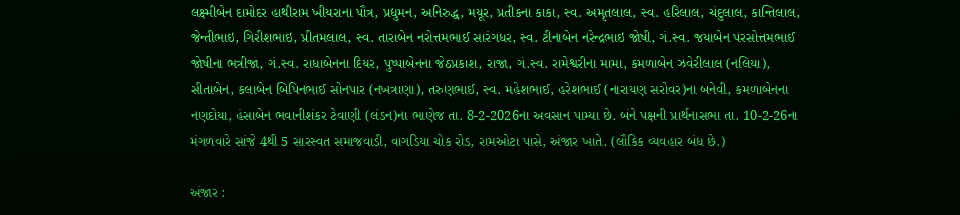લક્ષ્મીબેન દામોદર હાથીરામ ખીયરાના પૌત્ર, પ્રદ્યુમન, અનિરુદ્ધ, મયૂર, પ્રતીકના કાકા, સ્વ. અમૃતલાલ, સ્વ. હરિલાલ, ચંદુલાલ, કાન્તિલાલ, જેન્તીભાઇ, ગિરીશભાઇ, પ્રીતમલાલ, સ્વ. તારાબેન નરોત્તમભાઈ સારંગધર, સ્વ. ટીનાબેન નરેન્દ્રભાઇ જોષી, ગં.સ્વ. જયાબેન પરસોત્તમભાઈ જોષીના ભત્રીજા, ગં.સ્વ. રાધાબેનના દિયર, પુષ્પાબેનના જેઠપ્રકાશ, રાજા, ગં.સ્વ. રામેશ્વરીના મામા, કમળાબેન ઝવેરીલાલ (નલિયા), સીતાબેન, કલાબેન બિપિનભાઈ સોનપાર (નખત્રાણા), તરુણભાઈ, સ્વ. મહેશભાઈ, હરેશભાઈ (નારાયણ સરોવર)ના બનેવી, કમળાબેનના નણદોયા, હંસાબેન ભવાનીશંકર ટેવાણી (લંડન)ના ભાણેજ તા. 8-2-2026ના અવસાન પામ્યા છે. બંને પક્ષની પ્રાર્થનાસભા તા. 10-2-26ના મંગળવારે સાંજે 4થી 5 સારસ્વત સમાજવાડી, વાગડિયા ચોક રોડ, રામઓટા પાસે, અંજાર ખાતે. (લૌકિક વ્યવહાર બંધ છે.)

અંજાર :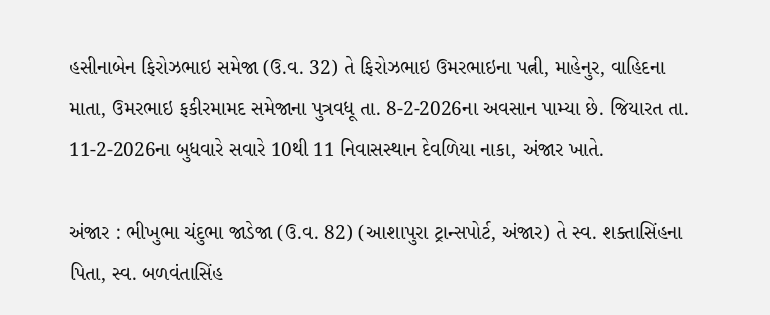હસીનાબેન ફિરોઝભાઇ સમેજા (ઉ.વ. 32) તે ફિરોઝભાઇ ઉમરભાઇના પત્ની, માહેનુર, વાહિદના માતા, ઉમરભાઇ ફકીરમામદ સમેજાના પુત્રવધૂ તા. 8-2-2026ના અવસાન પામ્યા છે. જિયારત તા. 11-2-2026ના બુધવારે સવારે 10થી 11 નિવાસસ્થાન દેવળિયા નાકા, અંજાર ખાતે.

અંજાર : ભીખુભા ચંદુભા જાડેજા (ઉ.વ. 82) (આશાપુરા ટ્રાન્સપોર્ટ, અંજાર) તે સ્વ. શક્તાસિંહના પિતા, સ્વ. બળવંતાસિંહ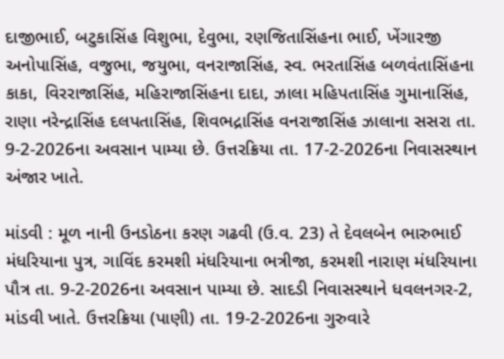દાજીભાઈ, બટુકાસિંહ વિશુભા, દેવુભા, રણજિતાસિંહના ભાઈ, ખેંગારજી અનોપાસિંહ, વજુભા, જયુભા, વનરાજાસિંહ, સ્વ. ભરતાસિંહ બળવંતાસિંહના કાકા, વિરરાજાસિંહ, મહિરાજાસિંહના દાદા, ઝાલા મહિપતાસિંહ ગુમાનાસિંહ, રાણા નરેન્દ્રાસિંહ દલપતાસિંહ, શિવભદ્રાસિંહ વનરાજાસિંહ ઝાલાના સસરા તા. 9-2-2026ના અવસાન પામ્યા છે. ઉત્તરક્રિયા તા. 17-2-2026ના નિવાસસ્થાન અંજાર ખાતે.

માંડવી : મૂળ નાની ઉનડોઠના કરણ ગઢવી (ઉ.વ. 23) તે દેવલબેન ભારુભાઈ મંધરિયાના પુત્ર, ગાવિંદ કરમશી મંધરિયાના ભત્રીજા, કરમશી નારાણ મંધરિયાના પૌત્ર તા. 9-2-2026ના અવસાન પામ્યા છે. સાદડી નિવાસસ્થાને ધવલનગર-2, માંડવી ખાતે. ઉત્તરક્રિયા (પાણી) તા. 19-2-2026ના ગુરુવારે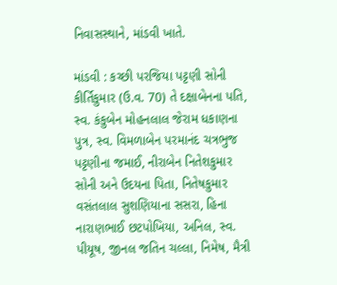નિવાસસ્થાને, માંડવી ખાતે.

માંડવી : કચ્છી પરજિયા પટ્ટણી સોની કીર્તિકુમાર (ઉ.વ. 70) તે દક્ષાબેનના પતિ, સ્વ. કંકુબેન મોહનલાલ જેરામ ધકાણના પુત્ર, સ્વ. વિમળાબેન પરમાનંદ ચત્રભુજ પટ્ટણીના જમાઈ, નીરાબેન નિતેશકુમાર સોની અને ઉદયના પિતા, નિતેષકુમાર વસંતલાલ સુશણિયાના સસરા, હિના નારાણભાઈ છટપોખિયા, અનિલ, સ્વ. પીયૂષ, જીનલ જતિન ચલ્લા, નિમેષ, મૈત્રી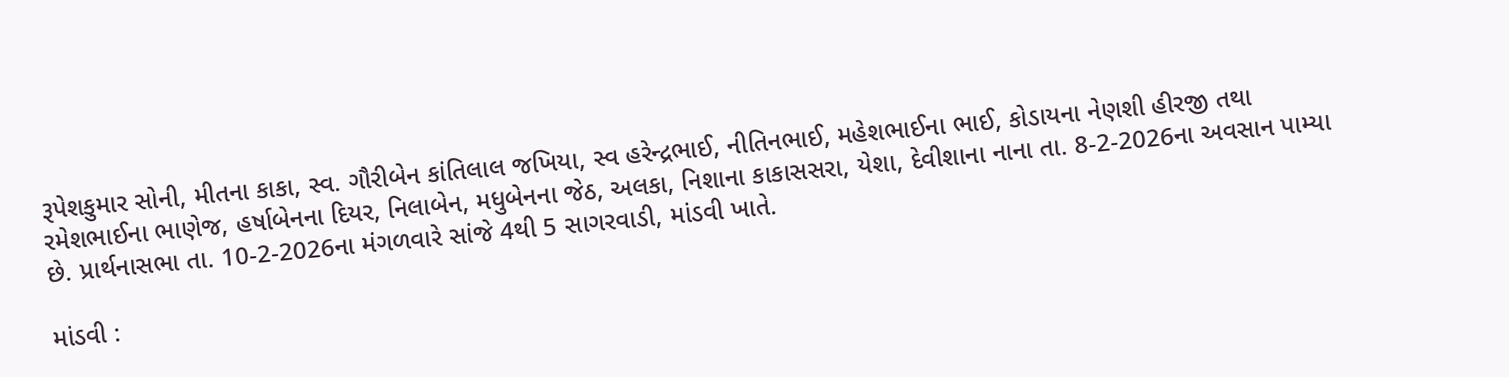રૂપેશકુમાર સોની, મીતના કાકા, સ્વ. ગૌરીબેન કાંતિલાલ જખિયા, સ્વ હરેન્દ્રભાઈ, નીતિનભાઈ, મહેશભાઈના ભાઈ, કોડાયના નેણશી હીરજી તથા રમેશભાઈના ભાણેજ, હર્ષાબેનના દિયર, નિલાબેન, મધુબેનના જેઠ, અલકા, નિશાના કાકાસસરા, યેશા, દેવીશાના નાના તા. 8-2-2026ના અવસાન પામ્યા છે. પ્રાર્થનાસભા તા. 10-2-2026ના મંગળવારે સાંજે 4થી 5 સાગરવાડી, માંડવી ખાતે.

માંડવી :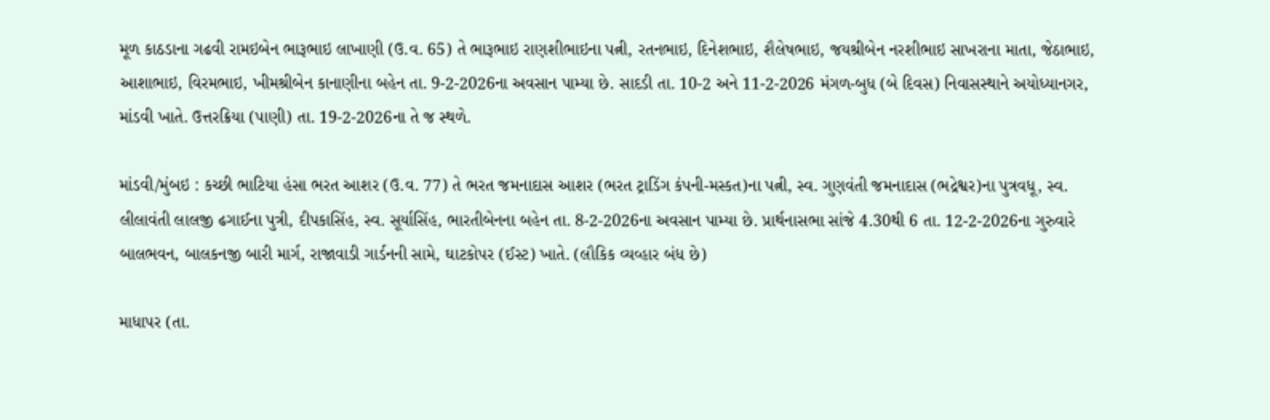મૂળ કાઠડાના ગઢવી રામઇબેન ભારૂભાઇ લાખાણી (ઉ.વ. 65) તે ભારૂભાઇ રાણશીભાઇના પત્ની, રતનભાઇ, દિનેશભાઇ, શૈલેષભાઇ, જયશ્રીબેન નરશીભાઇ સાખરાના માતા, જેઠાભાઇ, આશાભાઇ, વિરમભાઇ, ખીમશ્રીબેન કાનાણીના બહેન તા. 9-2-2026ના અવસાન પામ્યા છે. સાદડી તા. 10-2 અને 11-2-2026 મંગળ-બુધ (બે દિવસ) નિવાસસ્થાને અયોધ્યાનગર, માંડવી ખાતે. ઉત્તરક્રિયા (પાણી) તા. 19-2-2026ના તે જ સ્થળે.

માંડવી/મુંબઇ : કચ્છી ભાટિયા હંસા ભરત આશર (ઉ.વ. 77) તે ભરત જમનાદાસ આશર (ભરત ટ્રાડિંગ કંપની-મસ્કત)ના પત્ની, સ્વ. ગુણવંતી જમનાદાસ (ભદ્રેશ્વર)ના પુત્રવધૂ, સ્વ. લીલાવંતી લાલજી ઢગાઈના પુત્રી, દીપકાસિંહ, સ્વ. સૂર્યાસિંહ, ભારતીબેનના બહેન તા. 8-2-2026ના અવસાન પામ્યા છે. પ્રાર્થનાસભા સાંજે 4.30થી 6 તા. 12-2-2026ના ગુરુવારે બાલભવન, બાલકનજી બારી માર્ગ, રાજાવાડી ગાર્ડનની સામે, ઘાટકોપર (ઈસ્ટ) ખાતે. (લૌકિક વ્યવ્હાર બંધ છે)

માધાપર (તા.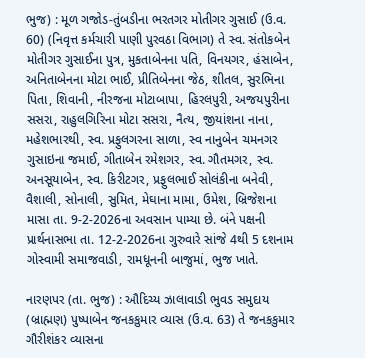ભુજ) : મૂળ ગજોડ-તુંબડીના ભરતગર મોતીગર ગુસાઈ (ઉ.વ. 60) (નિવૃત્ત કર્મચારી પાણી પુરવઠા વિભાગ) તે સ્વ. સંતોકબેન મોતીગર ગુસાઈના પુત્ર, મુકતાબેનના પતિ, વિનયગર, હંસાબેન, અનિતાબેનના મોટા ભાઈ, પ્રીતિબેનના જેઠ, શીતલ, સુરભિના પિતા, શિવાની, નીરજના મોટાબાપા, હિરલપુરી, અજયપુરીના સસરા, રાહુલગિરિના મોટા સસરા, નૈત્ય, જીયાંશના નાના, મહેશભારથી, સ્વ. પ્રફુલગરના સાળા, સ્વ નાનુબેન ચમનગર ગુસાઇના જમાઈ, ગીતાબેન રમેશગર, સ્વ. ગૌતમગર, સ્વ. અનસૂયાબેન, સ્વ. કિરીટગર, પ્રફુલભાઈ સોલંકીના બનેવી, વૈશાલી, સોનાલી, સુમિત, મેઘાના મામા, ઉમેશ, બ્રિજેશના માસા તા. 9-2-2026ના અવસાન પામ્યા છે. બંને પક્ષની પ્રાર્થનાસભા તા. 12-2-2026ના ગુરુવારે સાંજે 4થી 5 દશનામ ગોસ્વામી સમાજવાડી, રામધૂનની બાજુમાં, ભુજ ખાતે.

નારણપર (તા. ભુજ) : ઔદિચ્ય ઝાલાવાડી ભુવડ સમુદાય (બ્રાહ્મણ) પુષ્પાબેન જનકકુમાર વ્યાસ (ઉ.વ. 63) તે જનકકુમાર ગૌરીશંકર વ્યાસના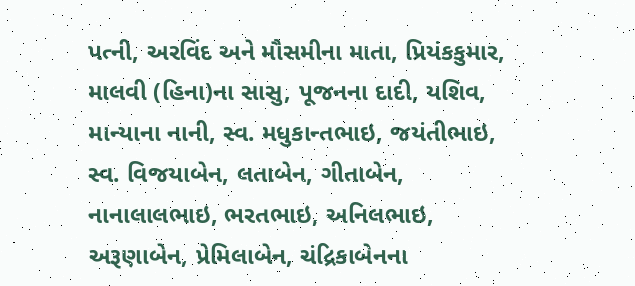પત્ની, અરવિંદ અને મૌસમીના માતા, પ્રિયંકકુમાર, માલવી (હિના)ના સાસુ, પૂજનના દાદી, યશિવ, માન્યાના નાની, સ્વ. મધુકાન્તભાઇ, જયંતીભાઇ, સ્વ. વિજયાબેન, લતાબેન, ગીતાબેન, નાનાલાલભાઇ, ભરતભાઇ, અનિલભાઇ, અરૂણાબેન, પ્રેમિલાબેન, ચંદ્રિકાબેનના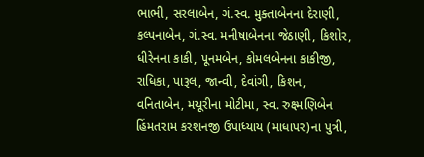ભાભી, સરલાબેન, ગં.સ્વ. મુક્તાબેનના દેરાણી, કલ્પનાબેન, ગં.સ્વ. મનીષાબેનના જેઠાણી, કિશોર, ધીરેનના કાકી, પૂનમબેન, કોમલબેનના કાકીજી, રાધિકા, પારૂલ, જાન્વી, દેવાંગી, કિશન, વનિતાબેન, મયૂરીના મોટીમા, સ્વ. રુક્ષ્મણિબેન હિંમતરામ કરશનજી ઉપાધ્યાય (માધાપર)ના પુત્રી,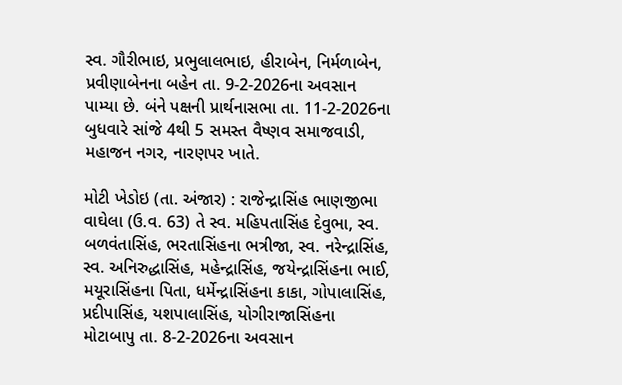સ્વ. ગૌરીભાઇ, પ્રભુલાલભાઇ, હીરાબેન, નિર્મળાબેન, પ્રવીણાબેનના બહેન તા. 9-2-2026ના અવસાન પામ્યા છે. બંને પક્ષની પ્રાર્થનાસભા તા. 11-2-2026ના બુધવારે સાંજે 4થી 5 સમસ્ત વૈષ્ણવ સમાજવાડી, મહાજન નગર, નારણપર ખાતે.

મોટી ખેડોઇ (તા. અંજાર) : રાજેન્દ્રાસિંહ ભાણજીભા વાઘેલા (ઉ.વ. 63) તે સ્વ. મહિપતાસિંહ દેવુભા, સ્વ. બળવંતાસિંહ, ભરતાસિંહના ભત્રીજા, સ્વ. નરેન્દ્રાસિંહ, સ્વ. અનિરુદ્ધાસિંહ, મહેન્દ્રાસિંહ, જયેન્દ્રાસિંહના ભાઈ, મયૂરાસિંહના પિતા, ધર્મેન્દ્રાસિંહના કાકા, ગોપાલાસિંહ, પ્રદીપાસિંહ, યશપાલાસિંહ, યોગીરાજાસિંહના મોટાબાપુ તા. 8-2-2026ના અવસાન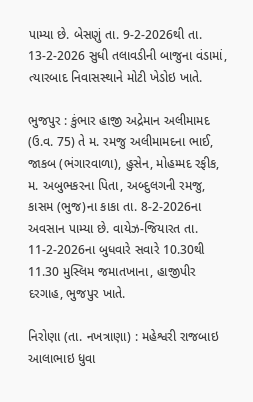પામ્યા છે. બેસણું તા. 9-2-2026થી તા. 13-2-2026 સુધી તલાવડીની બાજુના વંડામાં, ત્યારબાદ નિવાસસ્થાને મોટી ખેડોઇ ખાતે.

ભુજપુર : કુંભાર હાજી અદ્રેમાન અલીમામદ (ઉ.વ. 75) તે મ. રમજુ અલીમામદના ભાઈ, જાકબ (ભંગારવાળા), હુસેન, મોહમ્મદ રફીક, મ. અબુભકરના પિતા, અબ્દુલગની રમજુ, કાસમ (ભુજ)ના કાકા તા. 8-2-2026ના અવસાન પામ્યા છે. વાયેઝ-જિયારત તા. 11-2-2026ના બુધવારે સવારે 10.30થી 11.30 મુસ્લિમ જમાતખાના, હાજીપીર દરગાહ, ભુજપુર ખાતે.

નિરોણા (તા. નખત્રાણા) : મહેશ્વરી રાજબાઇ આલાભાઇ ધુવા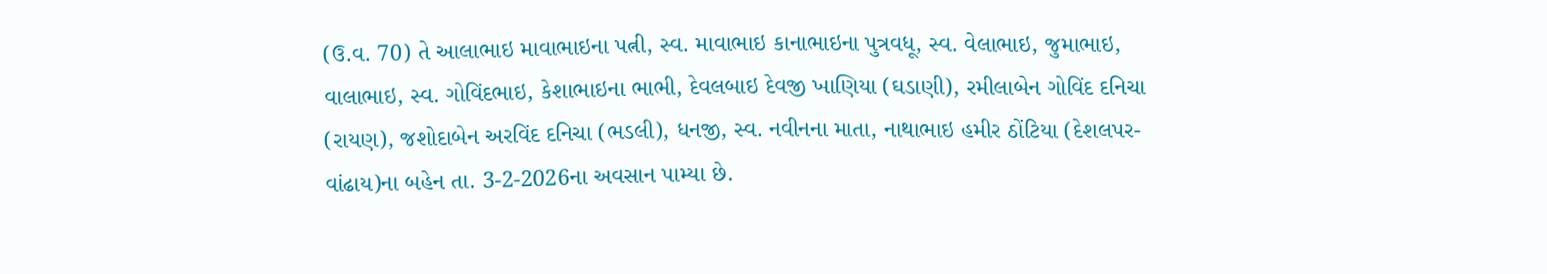(ઉ.વ. 70) તે આલાભાઇ માવાભાઇના પત્ની, સ્વ. માવાભાઇ કાનાભાઇના પુત્રવધૂ, સ્વ. વેલાભાઇ, જુમાભાઇ, વાલાભાઇ, સ્વ. ગોવિંદભાઇ, કેશાભાઇના ભાભી, દેવલબાઇ દેવજી ખાણિયા (ઘડાણી), રમીલાબેન ગોવિંદ દનિચા (રાયણ), જશોદાબેન અરવિંદ દનિચા (ભડલી), ધનજી, સ્વ. નવીનના માતા, નાથાભાઇ હમીર ઠોંટિયા (દેશલપર-વાંઢાય)ના બહેન તા. 3-2-2026ના અવસાન પામ્યા છે.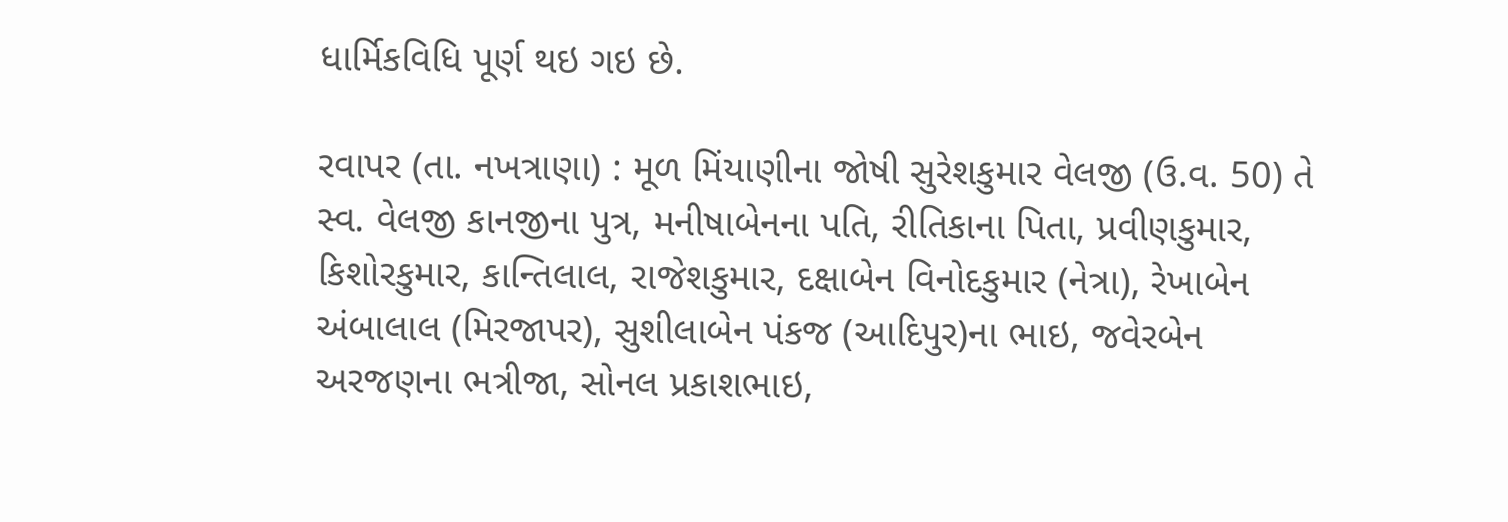ધાર્મિકવિધિ પૂર્ણ થઇ ગઇ છે.

રવાપર (તા. નખત્રાણા) : મૂળ મિંયાણીના જોષી સુરેશકુમાર વેલજી (ઉ.વ. 50) તે સ્વ. વેલજી કાનજીના પુત્ર, મનીષાબેનના પતિ, રીતિકાના પિતા, પ્રવીણકુમાર, કિશોરકુમાર, કાન્તિલાલ, રાજેશકુમાર, દક્ષાબેન વિનોદકુમાર (નેત્રા), રેખાબેન અંબાલાલ (મિરજાપર), સુશીલાબેન પંકજ (આદિપુર)ના ભાઇ, જવેરબેન અરજણના ભત્રીજા, સોનલ પ્રકાશભાઇ,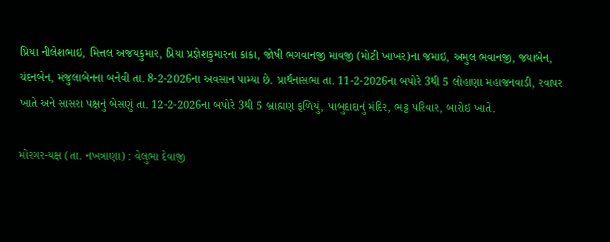પ્રિયા નીલેશભાઇ, મિત્તલ અજયકુમાર, પ્રિયા પ્રજ્ઞેશકુમારના કાકા, જોષી ભગવાનજી માવજી (મોટી ખાખર)ના જમાઇ, અમુલ ભવાનજી, જયાબેન, ચંદનબેન, મંજુલાબેનના બનેવી તા. 8-2-2026ના અવસાન પામ્યા છે. પ્રાર્થનાસભા તા. 11-2-2026ના બપોરે 3થી 5 લોહાણા મહાજનવાડી, રવાપર ખાતે અને સાસરા પક્ષનું બેસણું તા. 12-2-2026ના બપોરે 3થી 5 બ્રાહ્મણ ફળિયું, પાબુદાદાનું મંદિર, ભટ્ટ પરિવાર, બારોઇ ખાતે.

મોરગર-યક્ષ (તા. નખત્રાણા) : વેલુભા દેવાજી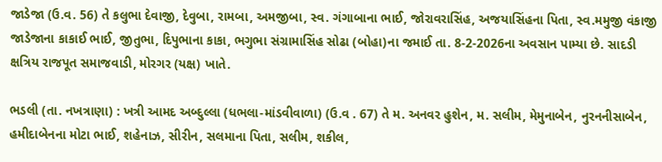જાડેજા (ઉ.વ. 56) તે કલુભા દેવાજી, દેવુબા, રામબા, અમજીબા, સ્વ. ગંગાબાના ભાઈ, જોરાવરાસિંહ, અજયાસિંહના પિતા, સ્વ.મમુજી વંકાજી જાડેજાના કાકાઈ ભાઈ, જીતુભા, દિપુભાના કાકા, ભગુભા સંગ્રામાસિંહ સોઢા (બોહા)ના જમાઈ તા. 8-2-2026ના અવસાન પામ્યા છે. સાદડી ક્ષત્રિય રાજપૂત સમાજવાડી, મોરગર (યક્ષ) ખાતે.

ભડલી (તા. નખત્રાણા) : ખત્રી આમદ અબ્દુલ્લા (ધભલા-માંડવીવાળા) (ઉ.વ . 67) તે મ. અનવર હુશેન, મ. સલીમ, મેમુનાબેન, નુરનનીસાબેન, હમીદાબેનના મોટા ભાઈ, શહેનાઝ, સીરીન, સલમાના પિતા, સલીમ, શકીલ,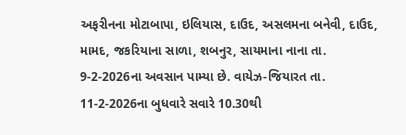અફરીનના મોટાબાપા, ઇલિયાસ, દાઉદ, અસલમના બનેવી, દાઉદ, મામદ, જકરિયાના સાળા, શબનુર, સાયમાના નાના તા. 9-2-2026ના અવસાન પામ્યા છે. વાયેઝ-જિયારત તા. 11-2-2026ના બુધવારે સવારે 10.30થી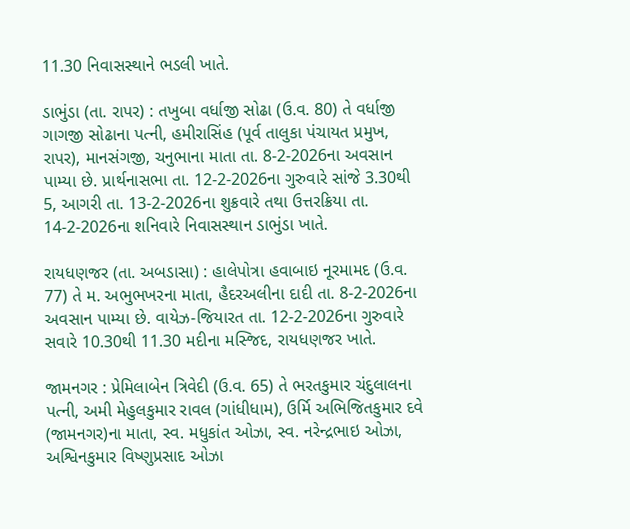11.30 નિવાસસ્થાને ભડલી ખાતે.

ડાભુંડા (તા. રાપર) : તખુબા વર્ધાજી સોઢા (ઉ.વ. 80) તે વર્ધાજી ગાગજી સોઢાના પત્ની, હમીરાસિંહ (પૂર્વ તાલુકા પંચાયત પ્રમુખ, રાપર), માનસંગજી, ચનુભાના માતા તા. 8-2-2026ના અવસાન પામ્યા છે. પ્રાર્થનાસભા તા. 12-2-2026ના ગુરુવારે સાંજે 3.30થી 5, આગરી તા. 13-2-2026ના શુક્રવારે તથા ઉત્તરક્રિયા તા. 14-2-2026ના શનિવારે નિવાસસ્થાન ડાભુંડા ખાતે.

રાયધણજર (તા. અબડાસા) : હાલેપોત્રા હવાબાઇ નૂરમામદ (ઉ.વ. 77) તે મ. અભુભખરના માતા, હૈદરઅલીના દાદી તા. 8-2-2026ના અવસાન પામ્યા છે. વાયેઝ-જિયારત તા. 12-2-2026ના ગુરુવારે સવારે 10.30થી 11.30 મદીના મસ્જિદ, રાયધણજર ખાતે.

જામનગર : પ્રેમિલાબેન ત્રિવેદી (ઉ.વ. 65) તે ભરતકુમાર ચંદુલાલના પત્ની, અમી મેહુલકુમાર રાવલ (ગાંધીધામ), ઉર્મિ અભિજિતકુમાર દવે (જામનગર)ના માતા, સ્વ. મધુકાંત ઓઝા, સ્વ. નરેન્દ્રભાઇ ઓઝા, અશ્વિનકુમાર વિષ્ણુપ્રસાદ ઓઝા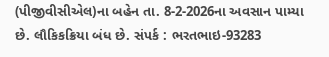(પીજીવીસીએલ)ના બહેન તા. 8-2-2026ના અવસાન પામ્યા છે. લૌકિકક્રિયા બંધ છે. સંપર્ક : ભરતભાઇ-93283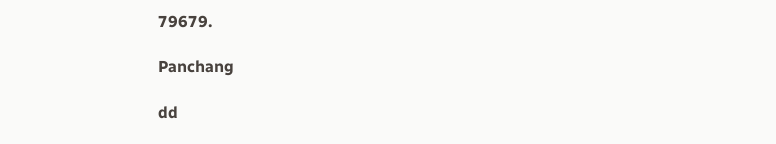79679.

Panchang

dd